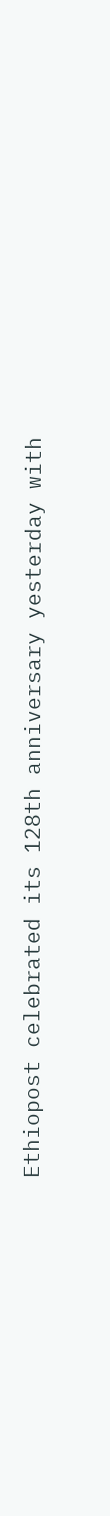Ethiopost celebrated its 128th anniversary yesterday with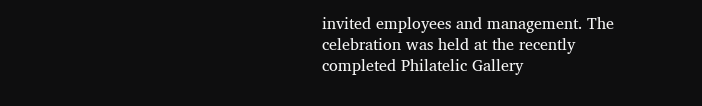invited employees and management. The celebration was held at the recently completed Philatelic Gallery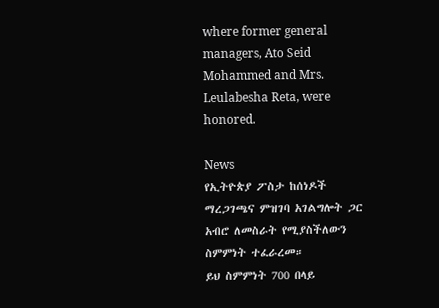where former general managers, Ato Seid Mohammed and Mrs. Leulabesha Reta, were honored.

News
የኢትዮጵያ ፖስታ ከሰነዶች ማረጋገጫና ምዝገባ አገልግሎት ጋር አብሮ ለመስራት የሚያስችለውን ስምምነት ተፈራረመ።
ይህ ስምምነት 700 በላይ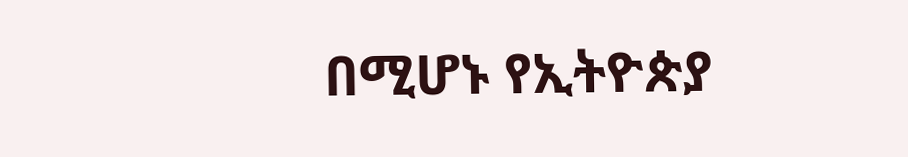በሚሆኑ የኢትዮጵያ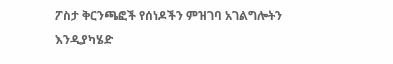ፖስታ ቅርንጫፎች የሰነዶችን ምዝገባ አገልግሎትን እንዲያካሄድ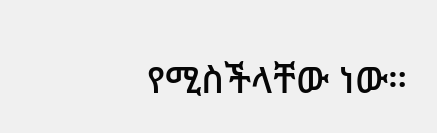የሚስችላቸው ነው።